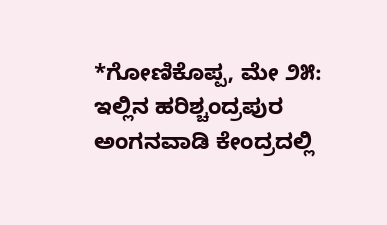*ಗೋಣಿಕೊಪ್ಪ, ಮೇ ೨೫: ಇಲ್ಲಿನ ಹರಿಶ್ಚಂದ್ರಪುರ ಅಂಗನವಾಡಿ ಕೇಂದ್ರದಲ್ಲಿ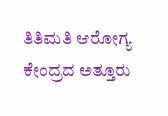ತಿತಿಮತಿ ಆರೋಗ್ಯ ಕೇಂದ್ರದ ಅತ್ತೂರು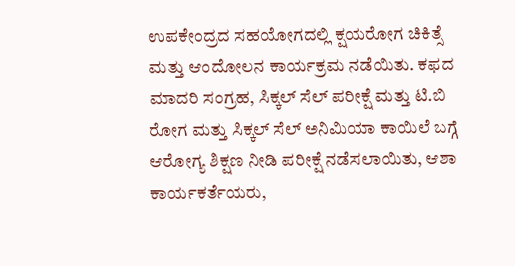ಉಪಕೇಂದ್ರದ ಸಹಯೋಗದಲ್ಲಿ ಕ್ಷಯರೋಗ ಚಿಕಿತ್ಸೆ ಮತ್ತು ಆಂದೋಲನ ಕಾರ್ಯಕ್ರಮ ನಡೆಯಿತು. ಕಫದ ಮಾದರಿ ಸಂಗ್ರಹ, ಸಿಕ್ಕಲ್ ಸೆಲ್ ಪರೀಕ್ಷೆ ಮತ್ತು ಟಿ.ಬಿ ರೋಗ ಮತ್ತು ಸಿಕ್ಕಲ್ ಸೆಲ್ ಅನಿಮಿಯಾ ಕಾಯಿಲೆ ಬಗ್ಗೆ ಆರೋಗ್ಯ ಶಿಕ್ಷಣ ನೀಡಿ ಪರೀಕ್ಷೆ ನಡೆಸಲಾಯಿತು, ಆಶಾ ಕಾರ್ಯಕರ್ತೆಯರು,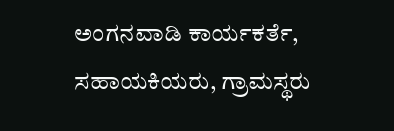ಅಂಗನವಾಡಿ ಕಾರ್ಯಕರ್ತೆ, ಸಹಾಯಕಿಯರು, ಗ್ರಾಮಸ್ಥರು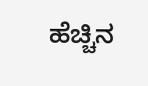ಹೆಚ್ಚಿನ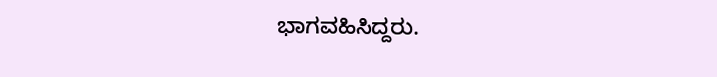ಭಾಗವಹಿಸಿದ್ದರು.